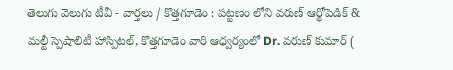తెలుగు వెలుగు టీవీ - వార్తలు / కొత్తగూడెం : పట్టణం లోని వరుణ్ ఆర్థోపెడిక్ & మల్టీ స్పెషాలిటీ హాస్పిటల్, కొత్తగూడెం వారి ఆధ్వర్యంలో Dr. వరుణ్ కుమార్ (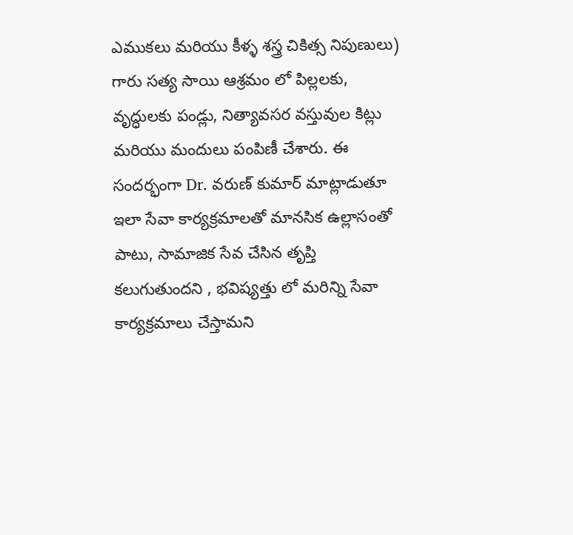ఎముకలు మరియు కీళ్ళ శస్త్ర చికిత్స నిపుణులు) గారు సత్య సాయి ఆశ్రమం లో పిల్లలకు, వృద్ధులకు పండ్లు, నిత్యావసర వస్తువుల కిట్లు మరియు మందులు పంపిణీ చేశారు. ఈ సందర్భంగా Dr. వరుణ్ కుమార్ మాట్లాడుతూ ఇలా సేవా కార్యక్రమాలతో మానసిక ఉల్లాసంతో పాటు, సామాజిక సేవ చేసిన తృప్తి కలుగుతుందని , భవిష్యత్తు లో మరిన్ని సేవా కార్యక్రమాలు చేస్తామని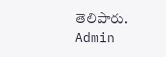తెలిపారు.
Admin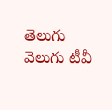తెలుగు వెలుగు టీవీ